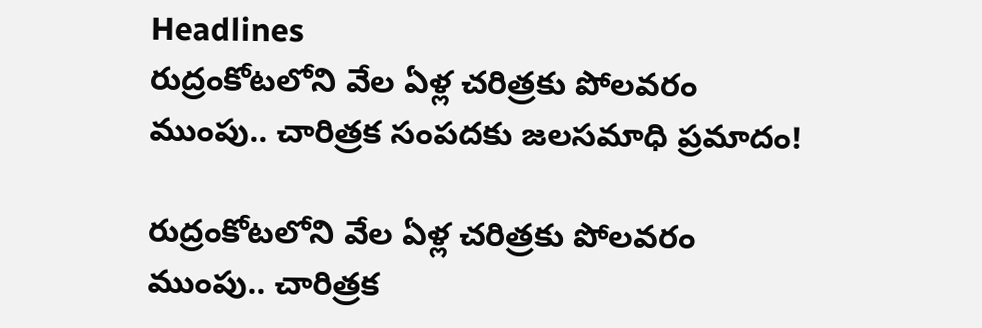Headlines
రుద్రంకోటలోని వేల ఏళ్ల చరిత్రకు పోలవరం ముంపు.. చారిత్రక సంపదకు జలసమాధి ప్రమాదం!

రుద్రంకోటలోని వేల ఏళ్ల చరిత్రకు పోలవరం ముంపు.. చారిత్రక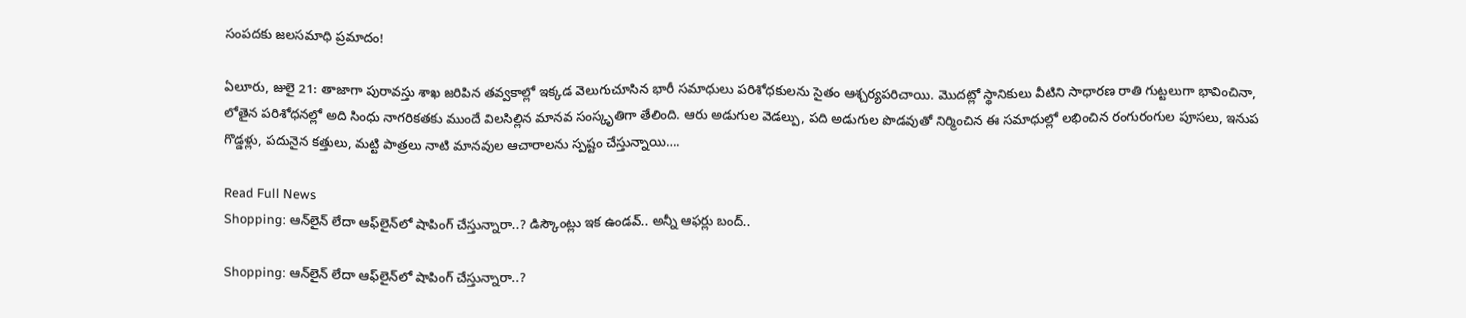సంపదకు జలసమాధి ప్రమాదం!

ఏలూరు, జులై 21: తాజాగా పురావస్తు శాఖ జరిపిన తవ్వకాల్లో ఇక్కడ వెలుగుచూసిన భారీ సమాధులు పరిశోధకులను సైతం ఆశ్చర్యపరిచాయి. మొదట్లో స్థానికులు వీటిని సాధారణ రాతి గుట్టలుగా భావించినా, లోతైన పరిశోధనల్లో అది సింధు నాగరికతకు ముందే విలసిల్లిన మానవ సంస్కృతిగా తేలింది. ఆరు అడుగుల వెడల్పు, పది అడుగుల పొడవుతో నిర్మించిన ఈ సమాధుల్లో లభించిన రంగురంగుల పూసలు, ఇనుప గొడ్డళ్లు, పదునైన కత్తులు, మట్టి పాత్రలు నాటి మానవుల ఆచారాలను స్పష్టం చేస్తున్నాయి….

Read Full News
Shopping: ఆన్‌లైన్‌ లేదా ఆఫ్‌లైన్‌లో షాపింగ్ చేస్తున్నారా..? డిస్కౌంట్లు ఇక ఉండవ్.. అన్నీ ఆఫర్లు బంద్..

Shopping: ఆన్‌లైన్‌ లేదా ఆఫ్‌లైన్‌లో షాపింగ్ చేస్తున్నారా..?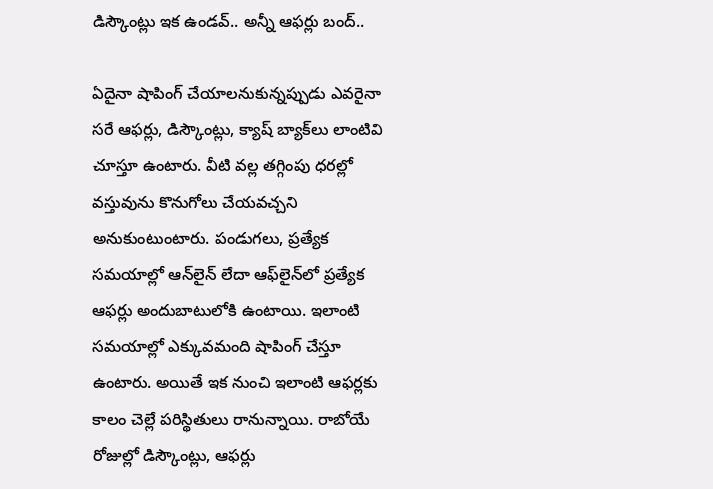డిస్కౌంట్లు ఇక ఉండవ్.. అన్నీ ఆఫర్లు బంద్..

ఏదైనా షాపింగ్ చేయాలనుకున్నప్పుడు ఎవరైనా సరే ఆఫర్లు, డిస్కౌంట్లు, క్యాష్ బ్యాక్‌లు లాంటివి చూస్తూ ఉంటారు. వీటి వల్ల తగ్గింపు ధరల్లో వస్తువును కొనుగోలు చేయవచ్చని అనుకుంటుంటారు. పండుగలు, ప్రత్యేక సమయాల్లో ఆన్‌లైన్ లేదా ఆఫ్‌లైన్‌లో ప్రత్యేక ఆఫర్లు అందుబాటులోకి ఉంటాయి. ఇలాంటి సమయాల్లో ఎక్కువమంది షాపింగ్ చేస్తూ ఉంటారు. అయితే ఇక నుంచి ఇలాంటి ఆఫర్లకు కాలం చెల్లే పరిస్థితులు రానున్నాయి. రాబోయే రోజుల్లో డిస్కౌంట్లు, ఆఫర్లు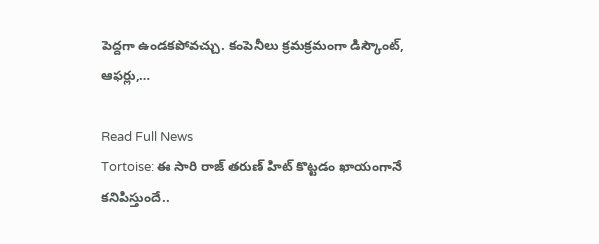పెద్దగా ఉండకపోవచ్చు. కంపెనీలు క్రమక్రమంగా డిస్కౌంట్, ఆఫర్లు,…

Read Full News
Tortoise: ఈ సారి రాజ్ తరుణ్ హిట్ కొట్టడం ఖాయంగానే కనిపిస్తుందే..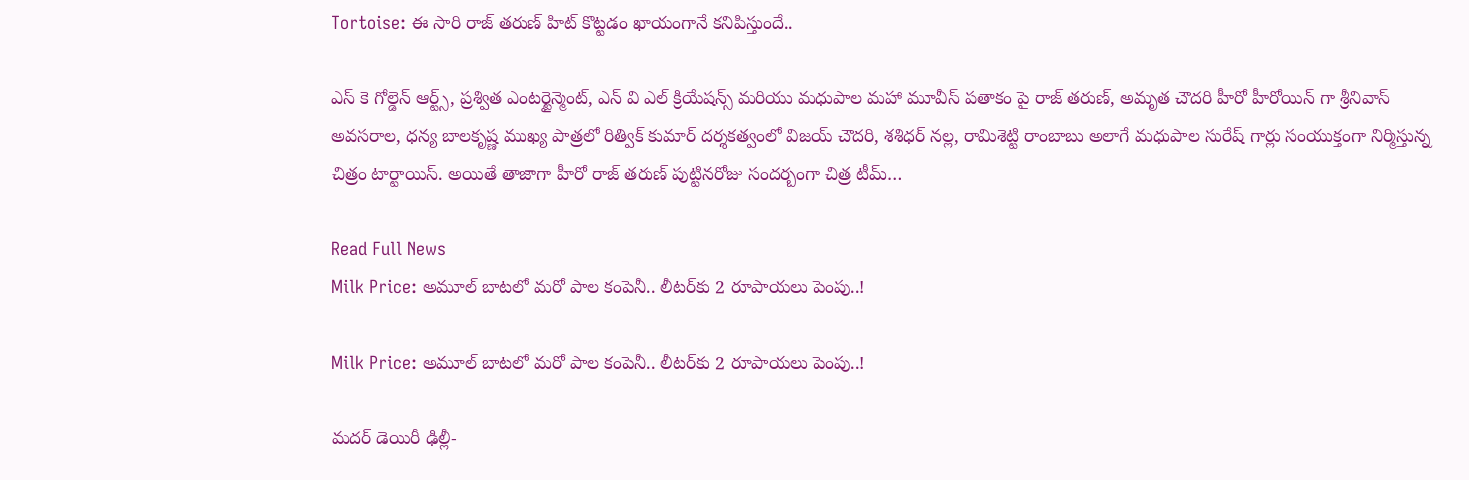Tortoise: ఈ సారి రాజ్ తరుణ్ హిట్ కొట్టడం ఖాయంగానే కనిపిస్తుందే..

ఎస్ కె గోల్డెన్ ఆర్ట్స్, ప్రశ్విత ఎంటర్టైన్మెంట్, ఎన్ వి ఎల్ క్రియేషన్స్ మరియు మధుపాల మహా మూవీస్ పతాకం పై రాజ్ తరుణ్, అమృత చౌదరి హీరో హీరోయిన్ గా శ్రీనివాస్ అవసరాల, ధన్య బాలకృష్ణ ముఖ్య పాత్రలో రిత్విక్ కుమార్ దర్శకత్వంలో విజయ్ చౌదరి, శశిధర్ నల్ల, రామిశెట్టి రాంబాబు అలాగే మధుపాల సురేష్ గార్లు సంయుక్తంగా నిర్మిస్తున్న చిత్రం టార్టాయిస్. అయితే తాజాగా హీరో రాజ్ తరుణ్ పుట్టినరోజు సందర్బంగా చిత్ర టీమ్…

Read Full News
Milk Price: అమూల్‌ బాటలో మరో పాల కంపెనీ.. లీటర్‌కు 2 రూపాయలు పెంపు..!

Milk Price: అమూల్‌ బాటలో మరో పాల కంపెనీ.. లీటర్‌కు 2 రూపాయలు పెంపు..!

మదర్ డెయిరీ ఢిల్లీ-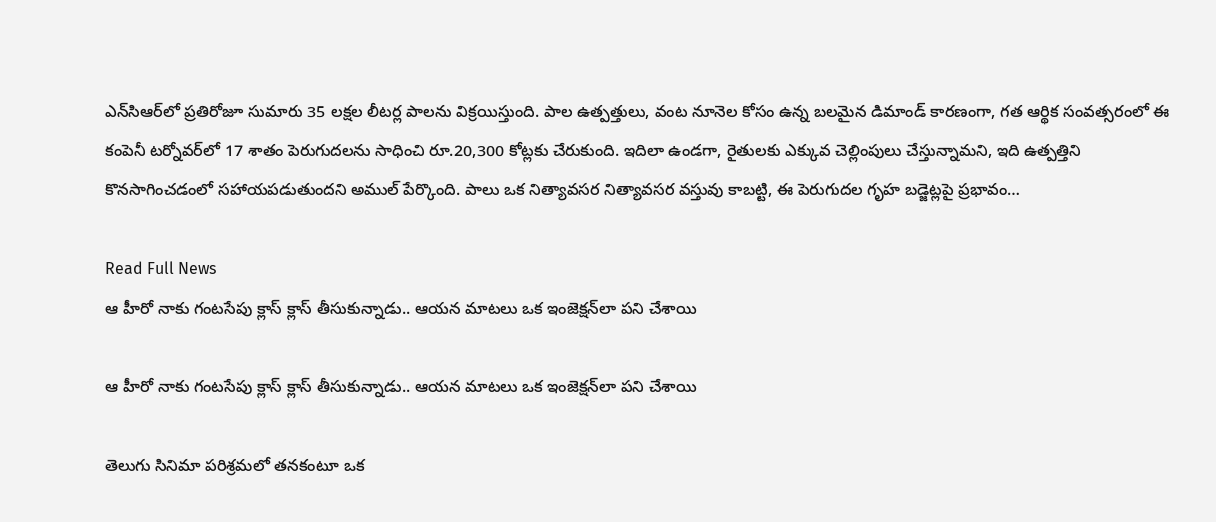ఎన్‌సిఆర్‌లో ప్రతిరోజూ సుమారు 35 లక్షల లీటర్ల పాలను విక్రయిస్తుంది. పాల ఉత్పత్తులు, వంట నూనెల కోసం ఉన్న బలమైన డిమాండ్ కారణంగా, గత ఆర్థిక సంవత్సరంలో ఈ కంపెనీ టర్నోవర్‌లో 17 శాతం పెరుగుదలను సాధించి రూ.20,300 కోట్లకు చేరుకుంది. ఇదిలా ఉండగా, రైతులకు ఎక్కువ చెల్లింపులు చేస్తున్నామని, ఇది ఉత్పత్తిని కొనసాగించడంలో సహాయపడుతుందని అముల్ పేర్కొంది. పాలు ఒక నిత్యావసర నిత్యావసర వస్తువు కాబట్టి, ఈ పెరుగుదల గృహ బడ్జెట్లపై ప్రభావం…

Read Full News
ఆ హీరో నాకు గంటసేపు క్లాస్ క్లాస్ తీసుకున్నాడు.. ఆయన మాటలు ఒక ఇంజెక్షన్‌లా పని చేశాయి

ఆ హీరో నాకు గంటసేపు క్లాస్ క్లాస్ తీసుకున్నాడు.. ఆయన మాటలు ఒక ఇంజెక్షన్‌లా పని చేశాయి

తెలుగు సినిమా పరిశ్రమలో తనకంటూ ఒక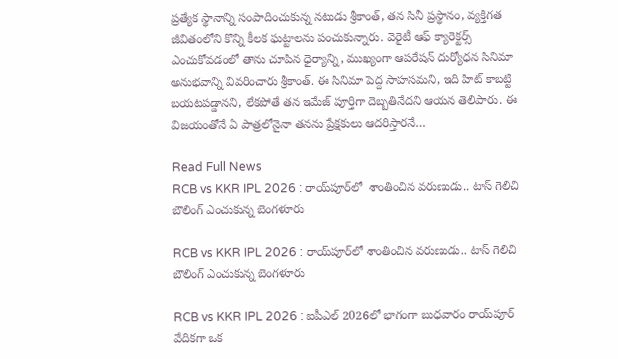ప్రత్యేక స్థానాన్ని సంపాదించుకున్న నటుడు శ్రీకాంత్, తన సినీ ప్రస్థానం, వ్యక్తిగత జీవితంలోని కొన్ని కీలక ఘట్టాలను పంచుకున్నారు. వెరైటీ ఆఫ్ క్యారెక్టర్స్ ఎంచుకోవడంలో తాను చూపిన ధైర్యాన్ని, ముఖ్యంగా ఆపరేషన్ దుర్యోధన సినిమా అనుభవాన్ని వివరించారు శ్రీకాంత్. ఈ సినిమా పెద్ద సాహసమని, ఇది హిట్ కాబట్టి బయటపడ్డానని, లేకపోతే తన ఇమేజ్ పూర్తిగా దెబ్బతినేదని ఆయన తెలిపారు. ఈ విజయంతోనే ఏ పాత్రలోనైనా తనను ప్రేక్షకులు ఆదరిస్తారనే…

Read Full News
RCB vs KKR IPL 2026 : రాయ్‌పూర్‌లో  శాంతించిన వరుణుడు.. టాస్ గెలిచి బౌలింగ్ ఎంచుకున్న బెంగళూరు

RCB vs KKR IPL 2026 : రాయ్‌పూర్‌లో శాంతించిన వరుణుడు.. టాస్ గెలిచి బౌలింగ్ ఎంచుకున్న బెంగళూరు

RCB vs KKR IPL 2026 : ఐపీఎల్ 2026లో భాగంగా బుధవారం రాయ్‌పూర్‌ వేదికగా ఒక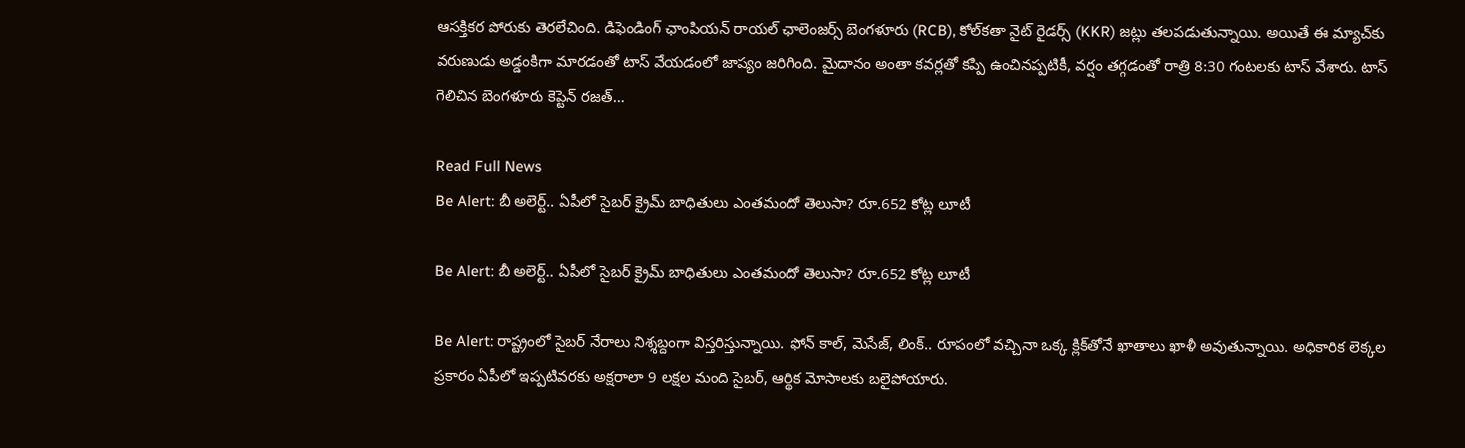ఆసక్తికర పోరుకు తెరలేచింది. డిఫెండింగ్ ఛాంపియన్ రాయల్ ఛాలెంజర్స్ బెంగళూరు (RCB), కోల్‌కతా నైట్ రైడర్స్ (KKR) జట్లు తలపడుతున్నాయి. అయితే ఈ మ్యాచ్‌కు వరుణుడు అడ్డంకిగా మారడంతో టాస్ వేయడంలో జాప్యం జరిగింది. మైదానం అంతా కవర్లతో కప్పి ఉంచినప్పటికీ, వర్షం తగ్గడంతో రాత్రి 8:30 గంటలకు టాస్ వేశారు. టాస్ గెలిచిన బెంగళూరు కెప్టెన్ రజత్…

Read Full News
Be Alert: బీ అలెర్ట్.. ఏపీలో సైబర్ క్రైమ్ బాధితులు ఎంతమందో తెలుసా? రూ.652 కోట్ల లూటీ

Be Alert: బీ అలెర్ట్.. ఏపీలో సైబర్ క్రైమ్ బాధితులు ఎంతమందో తెలుసా? రూ.652 కోట్ల లూటీ

Be Alert: రాష్ట్రంలో సైబర్ నేరాలు నిశ్శబ్దంగా విస్తరిస్తున్నాయి. ఫోన్ కాల్, మెసేజ్, లింక్.. రూపంలో వచ్చినా ఒక్క క్లిక్‌తోనే ఖాతాలు ఖాళీ అవుతున్నాయి. అధికారిక లెక్కల ప్రకారం ఏపీలో ఇప్పటివరకు అక్షరాలా 9 లక్షల మంది సైబర్, ఆర్థిక మోసాలకు బలైపోయారు.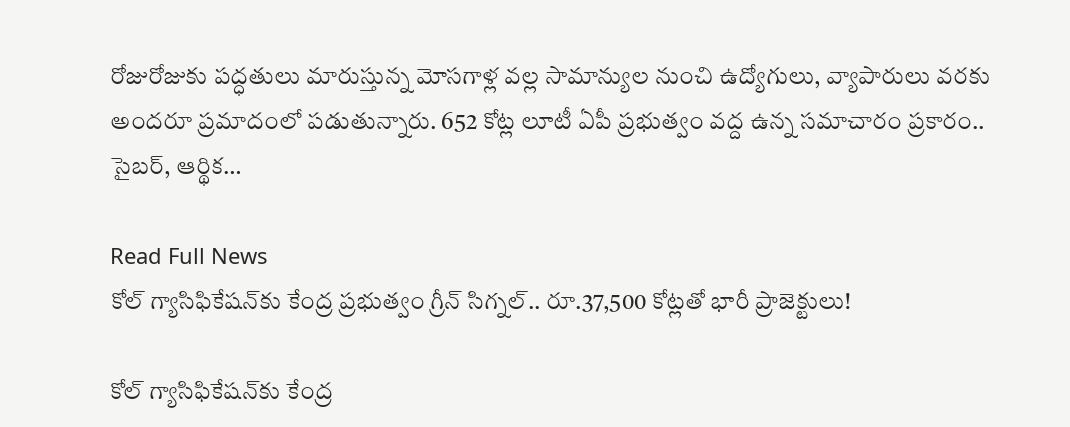రోజురోజుకు పద్ధతులు మారుస్తున్న మోసగాళ్ల వల్ల సామాన్యుల నుంచి ఉద్యోగులు, వ్యాపారులు వరకు అందరూ ప్రమాదంలో పడుతున్నారు. 652 కోట్ల లూటీ ఏపీ ప్రభుత్వం వద్ద ఉన్న సమాచారం ప్రకారం.. సైబర్, ఆర్థిక…

Read Full News
కోల్ గ్యాసిఫికేషన్‌కు కేంద్ర ప్రభుత్వం గ్రీన్ సిగ్నల్.. రూ.37,500 కోట్లతో భారీ ప్రాజెక్టులు!

కోల్ గ్యాసిఫికేషన్‌కు కేంద్ర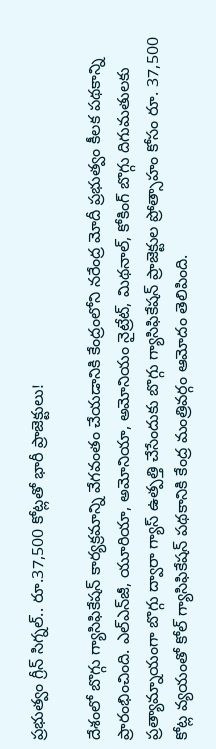ప్రభుత్వం గ్రీన్ సిగ్నల్.. రూ.37,500 కోట్లతో భారీ ప్రాజెక్టులు!

దేశంలో బొగ్గు గ్యాసిఫికేషన్ కార్యక్రమాన్ని వేగవంతం చేయడానికి కేంద్రంలోని నరేంద్ర మోదీ ప్రభుత్వం కీలక పథకాన్ని ప్రారంభించింది. ఎల్‌ఎన్‌జీ, యూరియా, అమోనియా, అమోనియం నైట్రేట్, మిథనాల్, కోకింగ్ బొగ్గు దిగుమతులకు ప్రత్యామ్నాయంగా బొగ్గు ద్వారా గ్యాస్ ఉత్పత్తి చేసేందుకు బొగ్గు గ్యాసిఫికేషన్ ప్రాజెక్టుల ప్రోత్సాహం కోసం రూ. 37,500 కోట్ల వ్యయంతో కోల్ గ్యాసిఫికేషన్ పథకానికి కేంద్ర మంత్రివర్గం ఆమోదం తెలిపింది.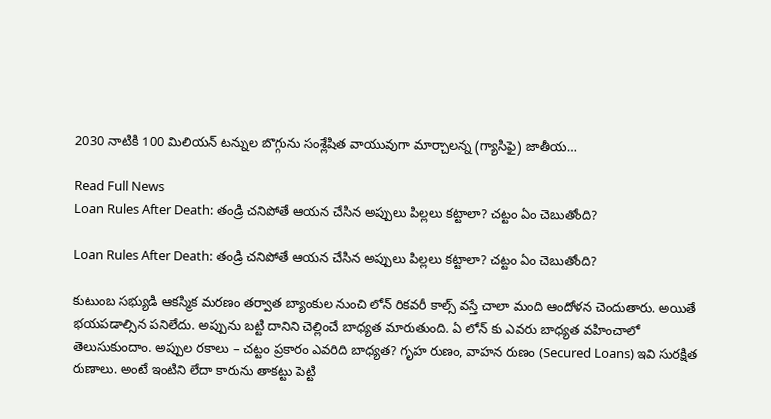2030 నాటికి 100 మిలియన్ టన్నుల బొగ్గును సంశ్లేషిత వాయువుగా మార్చాలన్న (గ్యాసిఫై) జాతీయ…

Read Full News
Loan Rules After Death: తండ్రి చనిపోతే ఆయన చేసిన అప్పులు పిల్లలు కట్టాలా? చట్టం ఏం చెబుతోంది?

Loan Rules After Death: తండ్రి చనిపోతే ఆయన చేసిన అప్పులు పిల్లలు కట్టాలా? చట్టం ఏం చెబుతోంది?

కుటుంబ సభ్యుడి ఆకస్మిక మరణం తర్వాత బ్యాంకుల నుంచి లోన్ రికవరీ కాల్స్ వస్తే చాలా మంది ఆందోళన చెందుతారు. అయితే భయపడాల్సిన పనిలేదు. అప్పును బట్టి దానిని చెల్లించే బాధ్యత మారుతుంది. ఏ లోన్ కు ఎవరు బాధ్యత వహించాలో తెలుసుకుందాం. అప్పుల రకాలు – చట్టం ప్రకారం ఎవరిది బాధ్యత? గృహ రుణం, వాహన రుణం (Secured Loans) ఇవి సురక్షిత రుణాలు. అంటే ఇంటిని లేదా కారును తాకట్టు పెట్టి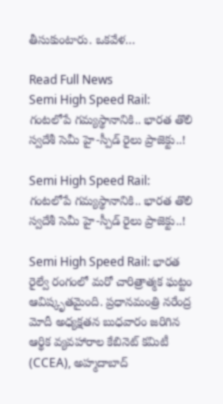తీసుకుంటారు. ఒకవేళ…

Read Full News
Semi High Speed Rail: గంటలోపే గమ్యస్థానానికి.. భారత తొలి స్వదేశీ సెమీ హై-స్పీడ్ రైలు ప్రాజెక్టు..!

Semi High Speed Rail: గంటలోపే గమ్యస్థానానికి.. భారత తొలి స్వదేశీ సెమీ హై-స్పీడ్ రైలు ప్రాజెక్టు..!

Semi High Speed Rail: భారత రైల్వే రంగంలో మరో చారిత్రాత్మక ఘట్టం ఆవిష్కృతమైంది. ప్రధానమంత్రి నరేంద్ర మోదీ అధ్యక్షతన బుధవారం జరిగిన ఆర్థిక వ్యవహారాల కేబినెట్ కమిటీ (CCEA), అహ్మదాబాద్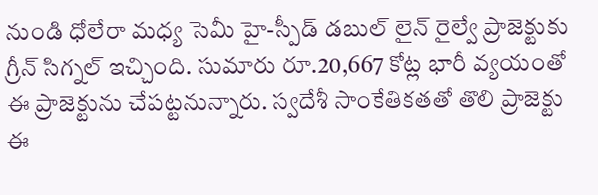నుండి ధోలేరా మధ్య సెమీ హై-స్పీడ్ డబుల్ లైన్ రైల్వే ప్రాజెక్టుకు గ్రీన్ సిగ్నల్ ఇచ్చింది. సుమారు రూ.20,667 కోట్ల భారీ వ్యయంతో ఈ ప్రాజెక్టును చేపట్టనున్నారు. స్వదేశీ సాంకేతికతతో తొలి ప్రాజెక్టు ఈ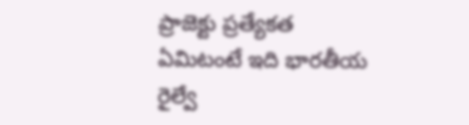ప్రాజెక్టు ప్రత్యేకత ఏమిటంటే ఇది భారతీయ రైల్వే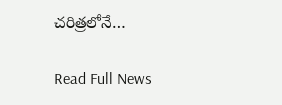చరిత్రలోనే…

Read Full News